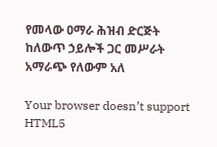የመላው ዐማራ ሕዝብ ድርጅት ከለውጥ ኃይሎች ጋር መሥራት አማራጭ የለውም አለ

Your browser doesn’t support HTML5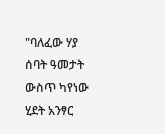"ባለፈው ሃያ ሰባት ዓመታት ውስጥ ካየነው ሂደት አንፃር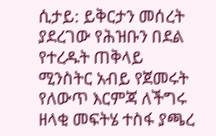ሲታይ: ይቅርታን መሰረት ያደረገው የሕዝቡን በደል የተረዱት ጠቅላይ ሚንስትር አብይ የጀመሩት የለውጥ እርምጃ ለችግሩ ዘላቂ መፍትሄ ተስፋ ያጫረ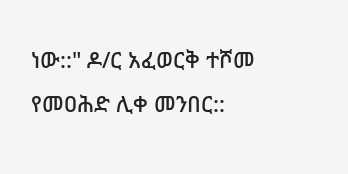ነው::" ዶ/ር አፈወርቅ ተሾመ የመዐሕድ ሊቀ መንበር::